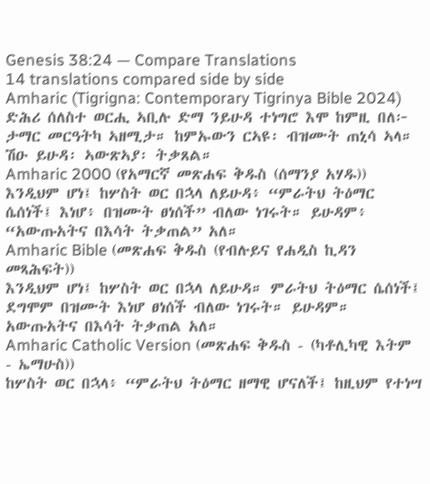Genesis 38:24 — Compare Translations
14 translations compared side by side
Amharic (Tigrigna: Contemporary Tigrinya Bible 2024)
ድሕሪ ሰለስተ ወርሒ ኣቢሉ ድማ ንይሁዳ ተነግሮ እሞ ከምዚ በለ፦ ታማር መርዓትካ ኣዘሚታ። ከምኡውን ርኣዩ፡ ብዝሙት ጠኒሳ ኣላ። ሽዑ ይሁዳ፡ ኣውጽኣያ፡ ትቃጸል።
Amharic 2000 (የአማርኛ መጽሐፍ ቅዱስ (ሰማንያ አሃዱ))
እንዲህም ሆነ፤ ከሦስት ወር በኋላ ለይሁዳ፥ “ምራትህ ትዕማር ሴሰነች፤ እነሆ፥ በዝሙት ፀነሰች” ብለው ነገሩት። ይሁዳም፥ “አውጡአትና በእሳት ትቃጠል” አለ።
Amharic Bible (መጽሐፍ ቅዱስ (የብሉይና የሐዲስ ኪዳን መጻሕፍት))
እንዲህም ሆነ፤ ከሦስት ወር በኋላ ለይሁዳ። ምራትህ ትዕማር ሴሰነች፤ ደግሞም በዝሙት እነሆ ፀነሰች ብለው ነገሩት። ይሁዳም። አውጡአትና በእሳት ትቃጠል አለ።
Amharic Catholic Version (መጽሐፍ ቅዱስ - (ካቶሊካዊ እትም - ኤማሁስ))
ከሦስት ወር በኋላ፥ “ምራትህ ትዕማር ዘማዊ ሆናለች፤ ከዚህም የተነሣ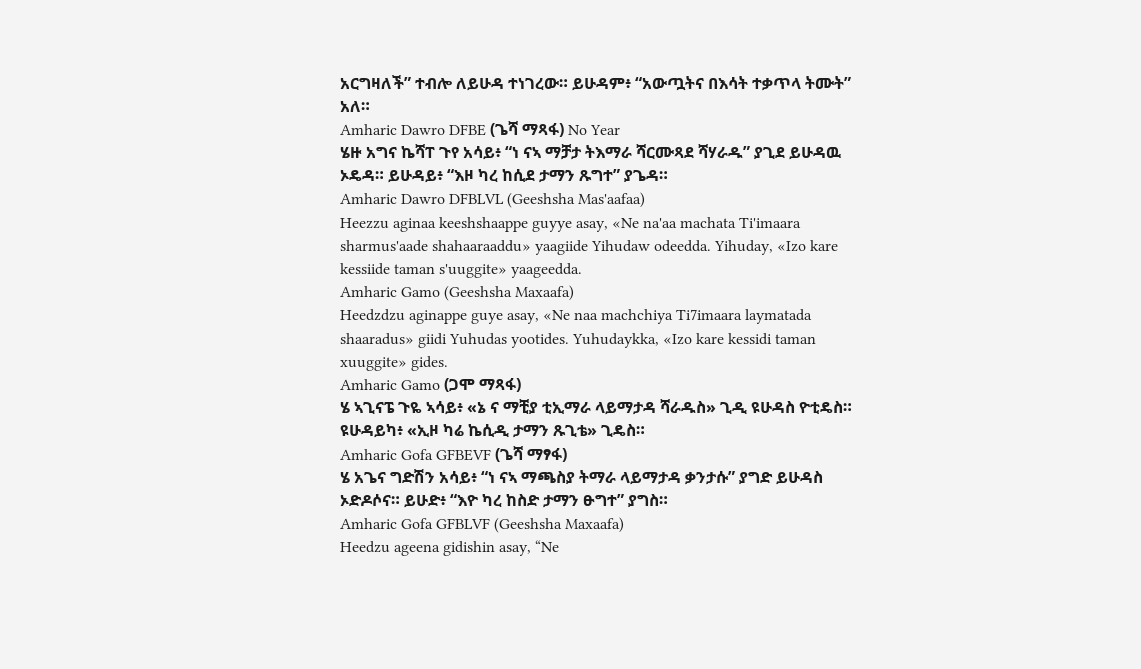አርግዛለች” ተብሎ ለይሁዳ ተነገረው። ይሁዳም፥ “አውጧትና በእሳት ተቃጥላ ትሙት” አለ።
Amharic Dawro DFBE (ጌሻ ማጻፋ) No Year
ሄዙ አግና ኬሻፐ ጉየ አሳይ፥ “ነ ናኣ ማቻታ ትእማራ ሻርሙጻደ ሻሃራዱ” ያጊደ ይሁዳዉ ኦዴዳ። ይሁዳይ፥ “እዞ ካረ ከሲደ ታማን ጹግተ” ያጌዳ።
Amharic Dawro DFBLVL (Geeshsha Mas'aafaa)
Heezzu aginaa keeshshaappe guyye asay, «Ne na'aa machata Ti'imaara sharmus'aade shahaaraaddu» yaagiide Yihudaw odeedda. Yihuday, «Izo kare kessiide taman s'uuggite» yaageedda.
Amharic Gamo (Geeshsha Maxaafa)
Heedzdzu aginappe guye asay, «Ne naa machchiya Ti7imaara laymatada shaaradus» giidi Yuhudas yootides. Yuhudaykka, «Izo kare kessidi taman xuuggite» gides.
Amharic Gamo (ጋሞ ማጻፋ)
ሄ ኣጊናፔ ጉዬ ኣሳይ፥ «ኔ ና ማቺያ ቲኢማራ ላይማታዳ ሻራዱስ» ጊዲ ዩሁዳስ ዮቲዴስ። ዩሁዳይካ፥ «ኢዞ ካሬ ኬሲዲ ታማን ጹጊቴ» ጊዴስ።
Amharic Gofa GFBEVF (ጌሻ ማፃፋ)
ሄ አጌና ግድሽን አሳይ፥ “ነ ናኣ ማጫስያ ትማራ ላይማታዳ ቃንታሱ” ያግድ ይሁዳስ ኦድዶሶና። ይሁድ፥ “እዮ ካረ ከስድ ታማን ፁግተ” ያግስ።
Amharic Gofa GFBLVF (Geeshsha Maxaafa)
Heedzu ageena gidishin asay, “Ne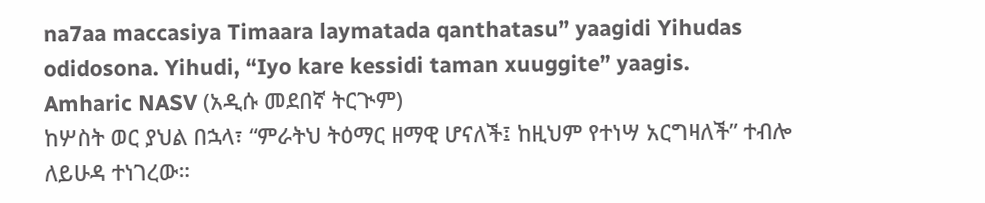na7aa maccasiya Timaara laymatada qanthatasu” yaagidi Yihudas odidosona. Yihudi, “Iyo kare kessidi taman xuuggite” yaagis.
Amharic NASV (አዲሱ መደበኛ ትርጒም)
ከሦስት ወር ያህል በኋላ፣ “ምራትህ ትዕማር ዘማዊ ሆናለች፤ ከዚህም የተነሣ አርግዛለች” ተብሎ ለይሁዳ ተነገረው።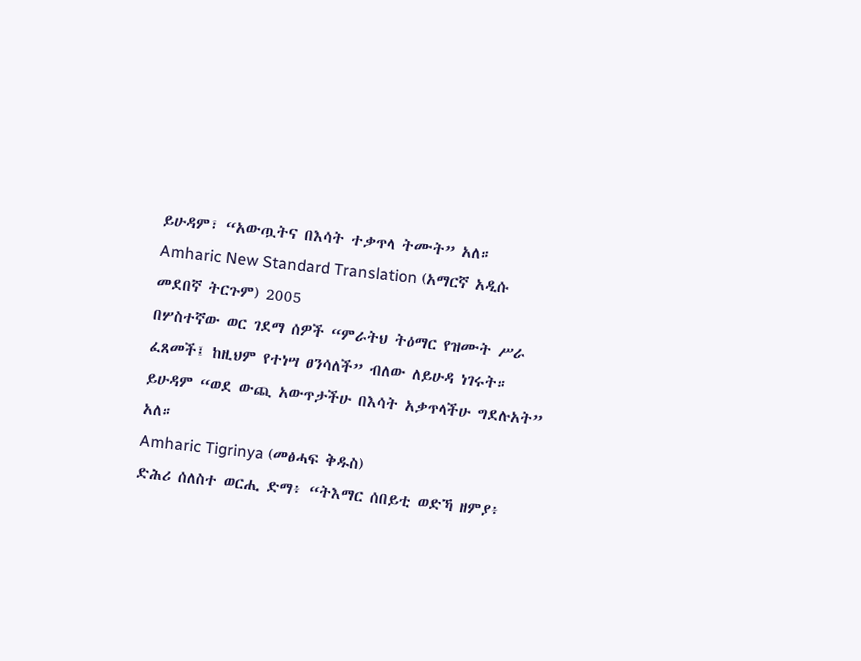ይሁዳም፣ “አውጧትና በእሳት ተቃጥላ ትሙት” አለ።
Amharic New Standard Translation (አማርኛ አዲሱ መደበኛ ትርጉም) 2005
በሦስተኛው ወር ገደማ ሰዎች “ምራትህ ትዕማር የዝሙት ሥራ ፈጸመች፤ ከዚህም የተነሣ ፀንሳለች” ብለው ለይሁዳ ነገሩት። ይሁዳም “ወደ ውጪ አውጥታችሁ በእሳት አቃጥላችሁ ግደሉአት” አለ።
Amharic Tigrinya (መፅሓፍ ቅዱስ)
ድሕሪ ሰለስተ ወርሒ ድማ፥ “ትእማር ሰበይቲ ወድኻ ዘምያ፥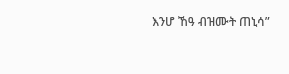እንሆ ኸዓ ብዝሙት ጠኒሳ”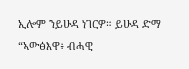ኢሎም ንይሁዳ ነገርዎ። ይሁዳ ድማ “ኣውፅእዋ፥ ብሓዊ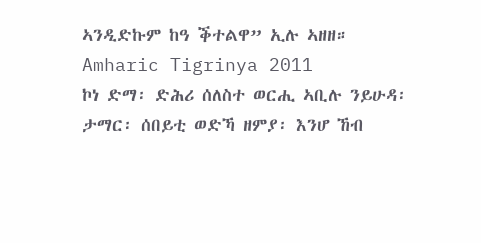ኣንዲድኩም ከዓ ቕተልዋ” ኢሉ ኣዘዘ።
Amharic Tigrinya 2011
ኮነ ድማ፡ ድሕሪ ሰለስተ ወርሒ ኣቢሉ ንይሁዳ፡ ታማር፡ ሰበይቲ ወድኻ ዘምያ፡ እንሆ ኸብ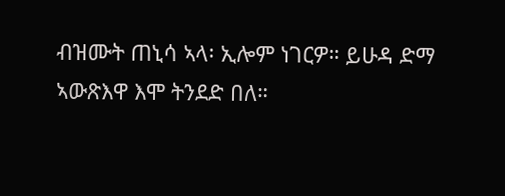ብዝሙት ጠኒሳ ኣላ፡ ኢሎም ነገርዎ። ይሁዳ ድማ ኣውጽእዋ እሞ ትንደድ በለ።